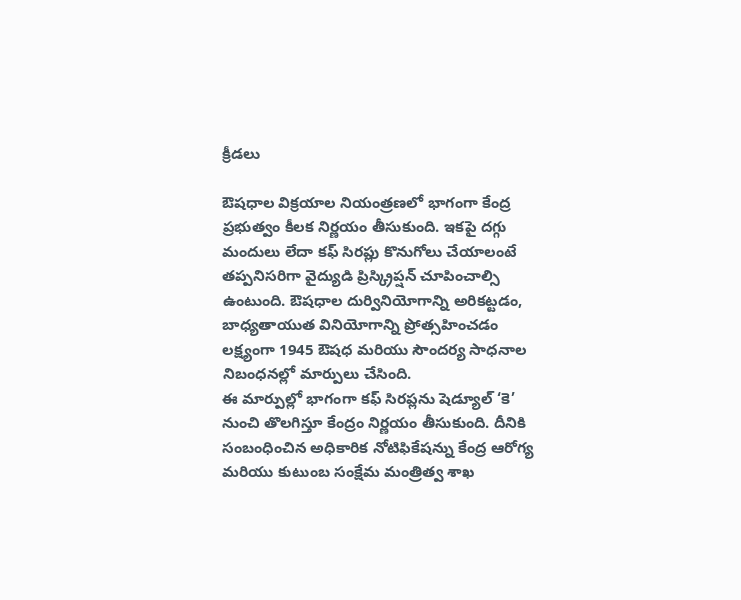క్రీడలు

ఔషధాల విక్రయాల నియంత్రణలో భాగంగా కేంద్ర ప్రభుత్వం కీలక నిర్ణయం తీసుకుంది. ఇకపై దగ్గు మందులు లేదా కఫ్ సిరప్లు కొనుగోలు చేయాలంటే తప్పనిసరిగా వైద్యుడి ప్రిస్క్రిప్షన్ చూపించాల్సి ఉంటుంది. ఔషధాల దుర్వినియోగాన్ని అరికట్టడం, బాధ్యతాయుత వినియోగాన్ని ప్రోత్సహించడం లక్ష్యంగా 1945 ఔషధ మరియు సౌందర్య సాధనాల నిబంధనల్లో మార్పులు చేసింది.
ఈ మార్పుల్లో భాగంగా కఫ్ సిరప్లను షెడ్యూల్ ‘కె’ నుంచి తొలగిస్తూ కేంద్రం నిర్ణయం తీసుకుంది. దీనికి సంబంధించిన అధికారిక నోటిఫికేషన్ను కేంద్ర ఆరోగ్య మరియు కుటుంబ సంక్షేమ మంత్రిత్వ శాఖ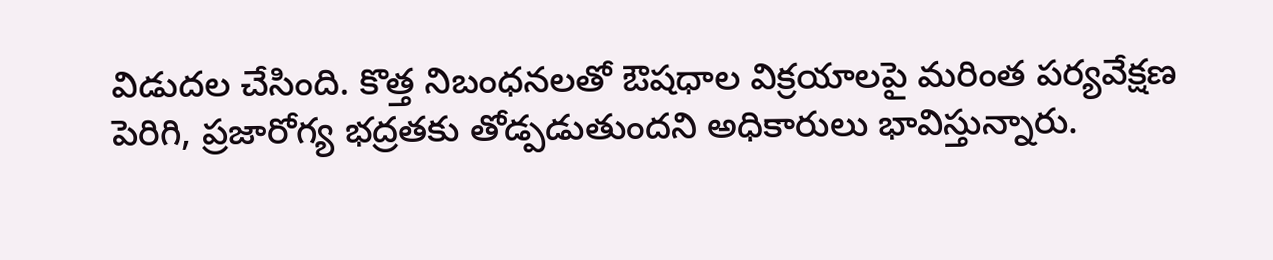విడుదల చేసింది. కొత్త నిబంధనలతో ఔషధాల విక్రయాలపై మరింత పర్యవేక్షణ పెరిగి, ప్రజారోగ్య భద్రతకు తోడ్పడుతుందని అధికారులు భావిస్తున్నారు.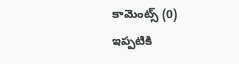కామెంట్స్ (0)
ఇప్పటికి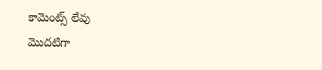కామెంట్స్ లేవు
మొదటిగా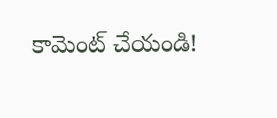కామెంట్ చేయండి!